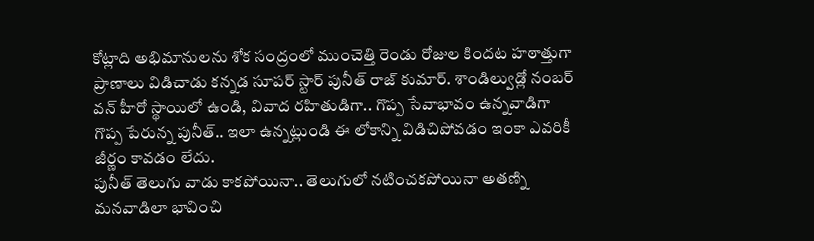కోట్లాది అభిమానులను శోక సంద్రంలో ముంచెత్తి రెండు రోజుల కిందట హఠాత్తుగా ప్రాణాలు విడిచాడు కన్నడ సూపర్ స్టార్ పునీత్ రాజ్ కుమార్. శాండిల్వుడ్లో నంబర్ వన్ హీరో స్థాయిలో ఉండి, వివాద రహితుడిగా.. గొప్ప సేవాభావం ఉన్నవాడిగా గొప్ప పేరున్న పునీత్.. ఇలా ఉన్నట్లుండి ఈ లోకాన్ని విడిచిపోవడం ఇంకా ఎవరికీ జీర్ణం కావడం లేదు.
పునీత్ తెలుగు వాడు కాకపోయినా.. తెలుగులో నటించకపోయినా అతణ్ని మనవాడిలా భావించి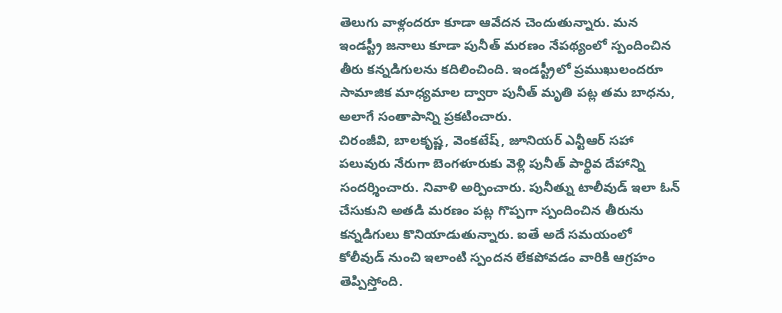తెలుగు వాళ్లందరూ కూడా ఆవేదన చెందుతున్నారు. మన ఇండస్ట్రీ జనాలు కూడా పునీత్ మరణం నేపథ్యంలో స్పందించిన తీరు కన్నడిగులను కదిలించింది. ఇండస్ట్రీలో ప్రముఖులందరూ సామాజిక మాధ్యమాల ద్వారా పునీత్ మృతి పట్ల తమ బాధను, అలాగే సంతాపాన్ని ప్రకటించారు.
చిరంజీవి, బాలకృష్ణ, వెంకటేష్, జూనియర్ ఎన్టీఆర్ సహా పలువురు నేరుగా బెంగళూరుకు వెళ్లి పునీత్ పార్థివ దేహాన్ని సందర్శించారు. నివాళి అర్పించారు. పునీత్ను టాలీవుడ్ ఇలా ఓన్ చేసుకుని అతడి మరణం పట్ల గొప్పగా స్పందించిన తీరును కన్నడిగులు కొనియాడుతున్నారు. ఐతే అదే సమయంలో కోలీవుడ్ నుంచి ఇలాంటి స్పందన లేకపోవడం వారికి ఆగ్రహం తెప్పిస్తోంది.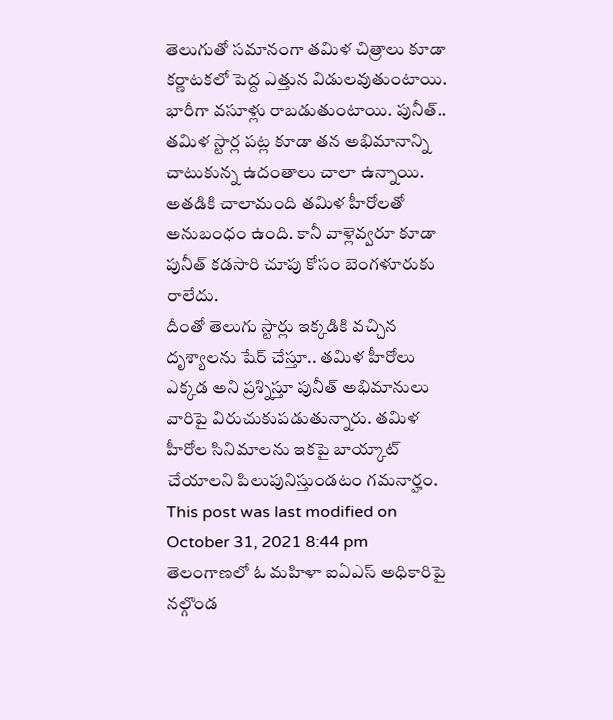తెలుగుతో సమానంగా తమిళ చిత్రాలు కూడా కర్ణాటకలో పెద్ద ఎత్తున విడులవుతుంటాయి. భారీగా వసూళ్లు రాబడుతుంటాయి. పునీత్.. తమిళ స్టార్ల పట్ల కూడా తన అభిమానాన్ని చాటుకున్న ఉదంతాలు చాలా ఉన్నాయి. అతడికి చాలామంది తమిళ హీరోలతో అనుబంధం ఉంది. కానీ వాళ్లెవ్వరూ కూడా పునీత్ కడసారి చూపు కోసం బెంగళూరుకు రాలేదు.
దీంతో తెలుగు స్టార్లు ఇక్కడికి వచ్చిన దృశ్యాలను షేర్ చేస్తూ.. తమిళ హీరోలు ఎక్కడ అని ప్రశ్నిస్తూ పునీత్ అభిమానులు వారిపై విరుచుకుపడుతున్నారు. తమిళ హీరోల సినిమాలను ఇకపై బాయ్కాట్ చేయాలని పిలుపునిస్తుండటం గమనార్హం.
This post was last modified on October 31, 2021 8:44 pm
తెలంగాణలో ఓ మహిళా ఐఏఎస్ అధికారిపై నల్గొండ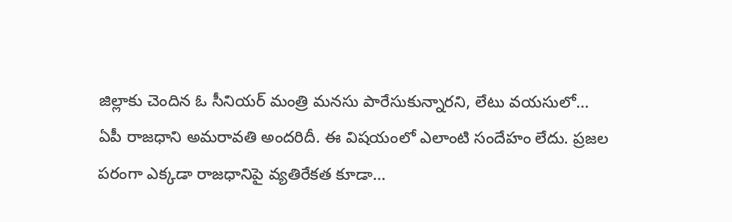జిల్లాకు చెందిన ఓ సీనియర్ మంత్రి మనసు పారేసుకున్నారని, లేటు వయసులో…
ఏపీ రాజధాని అమరావతి అందరిదీ. ఈ విషయంలో ఎలాంటి సందేహం లేదు. ప్రజల పరంగా ఎక్కడా రాజధానిపై వ్యతిరేకత కూడా…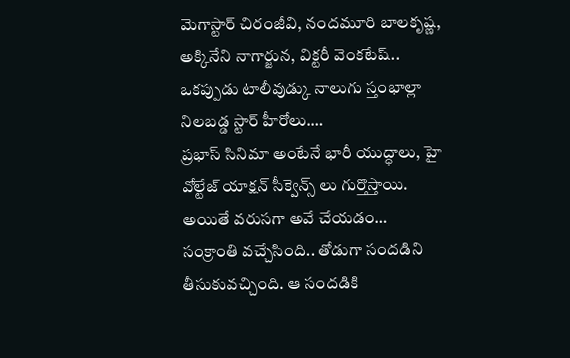మెగాస్టార్ చిరంజీవి, నందమూరి బాలకృష్ణ, అక్కినేని నాగార్జున, విక్టరీ వెంకటేష్.. ఒకప్పుడు టాలీవుడ్కు నాలుగు స్తంభాల్లా నిలబడ్డ స్టార్ హీరోలు.…
ప్రభాస్ సినిమా అంటేనే భారీ యుద్ధాలు, హై వోల్టేజ్ యాక్షన్ సీక్వెన్స్ లు గుర్తొస్తాయి. అయితే వరుసగా అవే చేయడం…
సంక్రాంతి వచ్చేసింది.. తోడుగా సందడిని తీసుకువచ్చింది. ఆ సందడికి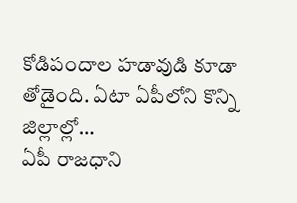కోడిపందాల హడావుడి కూడా తోడైంది. ఏటా ఏపీలోని కొన్ని జిల్లాల్లో…
ఏపీ రాజధాని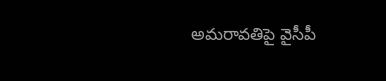అమరావతిపై వైసీపీ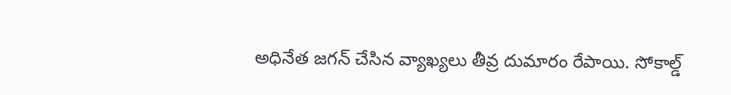అధినేత జగన్ చేసిన వ్యాఖ్యలు తీవ్ర దుమారం రేపాయి. సోకాల్డ్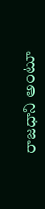రాజధాని అంటూ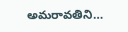అమరావతిని…